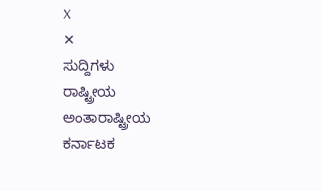X
✕
ಸುದ್ದಿಗಳು
ರಾಷ್ಟ್ರೀಯ
ಅಂತಾರಾಷ್ಟ್ರೀಯ
ಕರ್ನಾಟಕ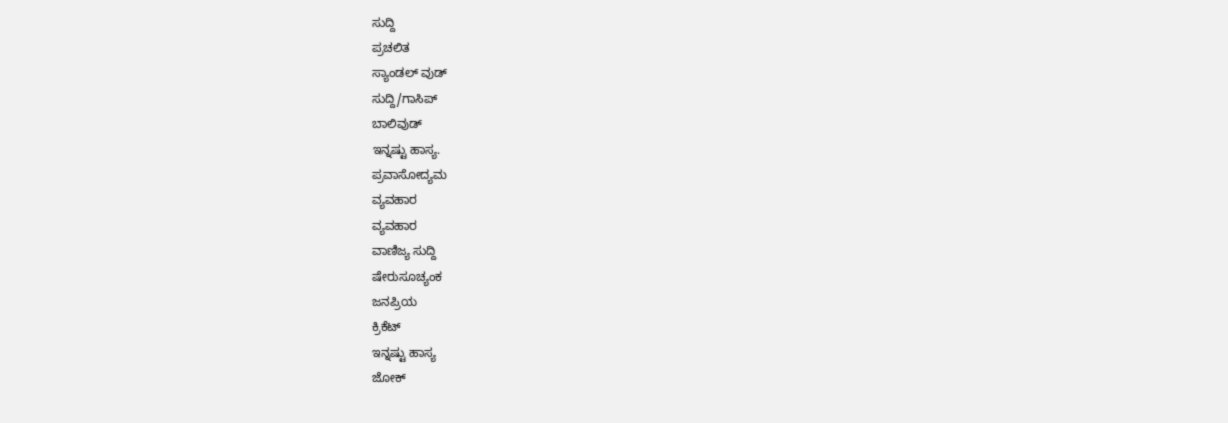ಸುದ್ದಿ
ಪ್ರಚಲಿತ
ಸ್ಯಾಂಡಲ್ ವುಡ್
ಸುದ್ದಿ/ಗಾಸಿಪ್
ಬಾಲಿವುಡ್
ಇನ್ನಷ್ಟು ಹಾಸ್ಯ.
ಪ್ರವಾಸೋದ್ಯಮ
ವ್ಯವಹಾರ
ವ್ಯವಹಾರ
ವಾಣಿಜ್ಯ ಸುದ್ದಿ
ಷೇರುಸೂಚ್ಯಂಕ
ಜನಪ್ರಿಯ
ಕ್ರಿಕೆಟ್
ಇನ್ನಷ್ಟು ಹಾಸ್ಯ
ಜೋಕ್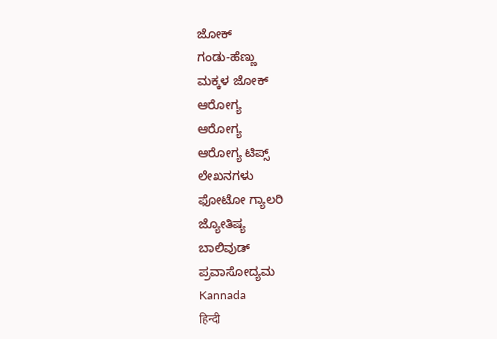ಜೋಕ್
ಗಂಡು-ಹೆಣ್ಣು
ಮಕ್ಕಳ ಜೋಕ್
ಆರೋಗ್ಯ
ಆರೋಗ್ಯ
ಆರೋಗ್ಯ ಟಿಪ್ಸ್
ಲೇಖನಗಳು
ಫೋಟೋ ಗ್ಯಾಲರಿ
ಜ್ಯೋತಿಷ್ಯ
ಬಾಲಿವುಡ್
ಪ್ರವಾಸೋದ್ಯಮ
Kannada
हिन्दी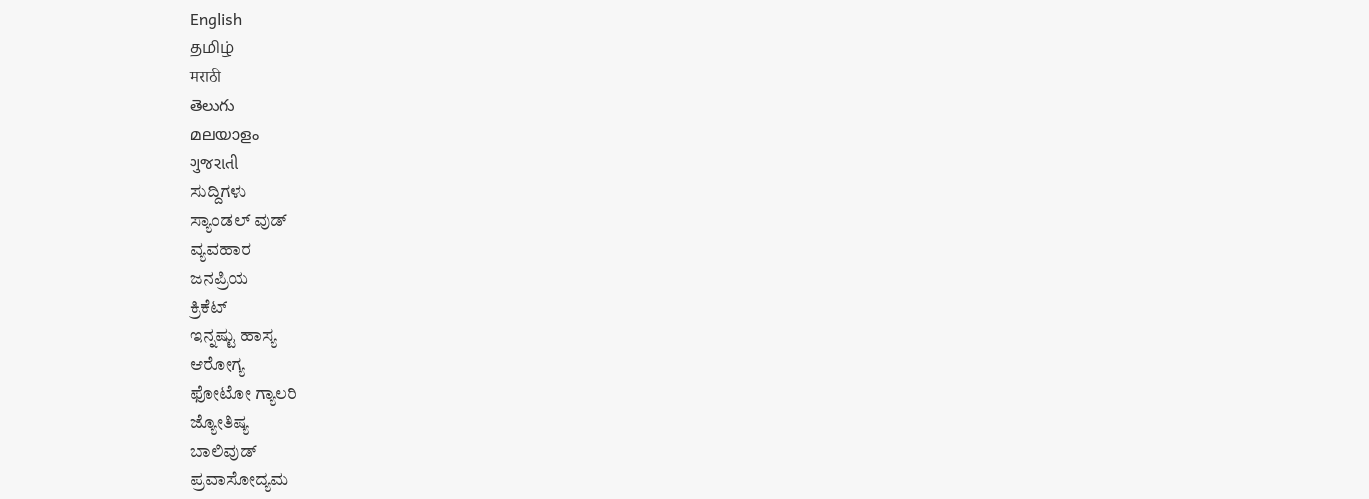English
தமிழ்
मराठी
తెలుగు
മലയാളം
ગુજરાતી
ಸುದ್ದಿಗಳು
ಸ್ಯಾಂಡಲ್ ವುಡ್
ವ್ಯವಹಾರ
ಜನಪ್ರಿಯ
ಕ್ರಿಕೆಟ್
ಇನ್ನಷ್ಟು ಹಾಸ್ಯ
ಆರೋಗ್ಯ
ಫೋಟೋ ಗ್ಯಾಲರಿ
ಜ್ಯೋತಿಷ್ಯ
ಬಾಲಿವುಡ್
ಪ್ರವಾಸೋದ್ಯಮ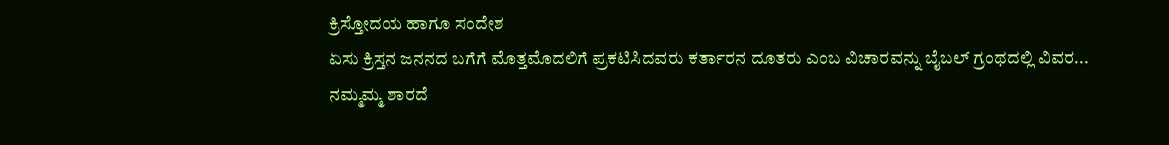ಕ್ರಿಸ್ತೋದಯ ಹಾಗೂ ಸಂದೇಶ
ಏಸು ಕ್ರಿಸ್ತನ ಜನನದ ಬಗೆಗೆ ಮೊತ್ತಮೊದಲಿಗೆ ಪ್ರಕಟಿಸಿದವರು ಕರ್ತಾರನ ದೂತರು ಎಂಬ ವಿಚಾರವನ್ನು ಬೈಬಲ್ ಗ್ರಂಥದಲ್ಲಿ ವಿವರ...
ನಮ್ಮಮ್ಮ ಶಾರದೆ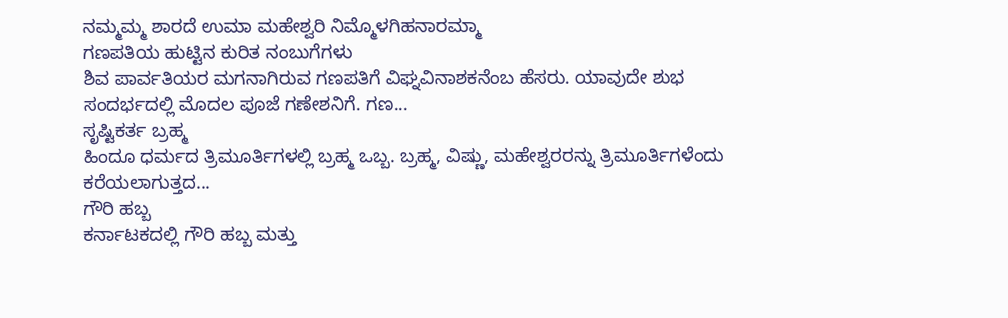ನಮ್ಮಮ್ಮ ಶಾರದೆ ಉಮಾ ಮಹೇಶ್ವರಿ ನಿಮ್ಮೊಳಗಿಹನಾರಮ್ಮಾ
ಗಣಪತಿಯ ಹುಟ್ಟಿನ ಕುರಿತ ನಂಬುಗೆಗಳು
ಶಿವ ಪಾರ್ವತಿಯರ ಮಗನಾಗಿರುವ ಗಣಪತಿಗೆ ವಿಘ್ನವಿನಾಶಕನೆಂಬ ಹೆಸರು. ಯಾವುದೇ ಶುಭ ಸಂದರ್ಭದಲ್ಲಿ ಮೊದಲ ಪೂಜೆ ಗಣೇಶನಿಗೆ. ಗಣ...
ಸೃಷ್ಟಿಕರ್ತ ಬ್ರಹ್ಮ
ಹಿಂದೂ ಧರ್ಮದ ತ್ರಿಮೂರ್ತಿಗಳಲ್ಲಿ ಬ್ರಹ್ಮ ಒಬ್ಬ. ಬ್ರಹ್ಮ, ವಿಷ್ಣು, ಮಹೇಶ್ವರರನ್ನು ತ್ರಿಮೂರ್ತಿಗಳೆಂದು ಕರೆಯಲಾಗುತ್ತದ...
ಗೌರಿ ಹಬ್ಬ
ಕರ್ನಾಟಕದಲ್ಲಿ ಗೌರಿ ಹಬ್ಬ ಮತ್ತು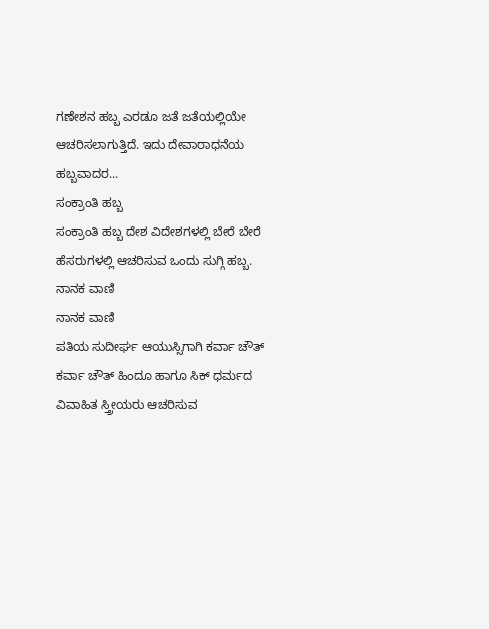ಗಣೇಶನ ಹಬ್ಬ ಎರಡೂ ಜತೆ ಜತೆಯಲ್ಲಿಯೇ ಆಚರಿಸಲಾಗುತ್ತಿದೆ. ಇದು ದೇವಾರಾಧನೆಯ ಹಬ್ಬವಾದರ...
ಸಂಕ್ರಾಂತಿ ಹಬ್ಬ
ಸಂಕ್ರಾಂತಿ ಹಬ್ಬ ದೇಶ ವಿದೇಶಗಳಲ್ಲಿ ಬೇರೆ ಬೇರೆ ಹೆಸರುಗಳಲ್ಲಿ ಆಚರಿಸುವ ಒಂದು ಸುಗ್ಗಿ ಹಬ್ಬ.
ನಾನಕ ವಾಣಿ
ನಾನಕ ವಾಣಿ
ಪತಿಯ ಸುದೀರ್ಘ ಆಯುಸ್ಸಿಗಾಗಿ ಕರ್ವಾ ಚೌತ್
ಕರ್ವಾ ಚೌತ್ ಹಿಂದೂ ಹಾಗೂ ಸಿಕ್ ಧರ್ಮದ ವಿವಾಹಿತ ಸ್ತ್ರೀಯರು ಆಚರಿಸುವ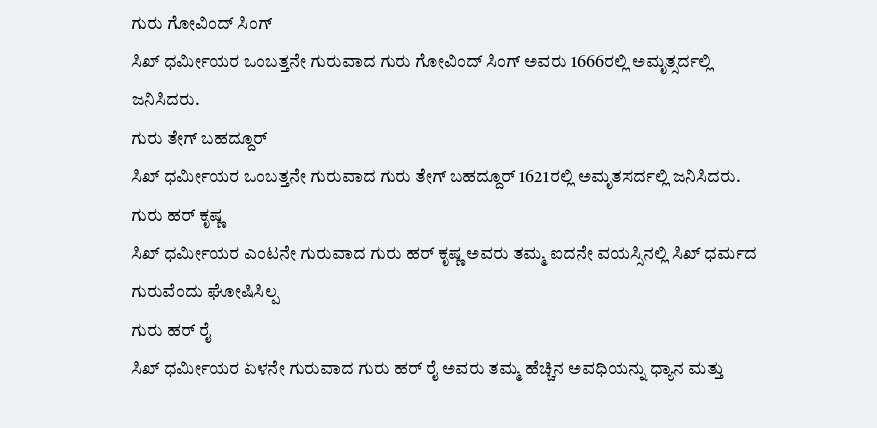ಗುರು ಗೋವಿಂದ್ ಸಿಂಗ್
ಸಿಖ್ ಧರ್ಮೀಯರ ಒಂಬತ್ತನೇ ಗುರುವಾದ ಗುರು ಗೋವಿಂದ್ ಸಿಂಗ್ ಅವರು 1666ರಲ್ಲಿ ಅಮೃತ್ಸರ್ದಲ್ಲಿ ಜನಿಸಿದರು.
ಗುರು ತೇಗ್ ಬಹದ್ದೂರ್
ಸಿಖ್ ಧರ್ಮೀಯರ ಒಂಬತ್ತನೇ ಗುರುವಾದ ಗುರು ತೇಗ್ ಬಹದ್ದೂರ್ 1621ರಲ್ಲಿ ಅಮೃತಸರ್ದಲ್ಲಿ ಜನಿಸಿದರು.
ಗುರು ಹರ್ ಕೃಷ್ಣ
ಸಿಖ್ ಧರ್ಮೀಯರ ಎಂಟನೇ ಗುರುವಾದ ಗುರು ಹರ್ ಕೃಷ್ಣ ಅವರು ತಮ್ಮ ಐದನೇ ವಯಸ್ಸಿನಲ್ಲಿ ಸಿಖ್ ಧರ್ಮದ ಗುರುವೆಂದು ಘೋಷಿಸಿಲ್ಪ
ಗುರು ಹರ್ ರೈ
ಸಿಖ್ ಧರ್ಮೀಯರ ಏಳನೇ ಗುರುವಾದ ಗುರು ಹರ್ ರೈ ಅವರು ತಮ್ಮ ಹೆಚ್ಚಿನ ಅವಧಿಯನ್ನು ಧ್ಯಾನ ಮತ್ತು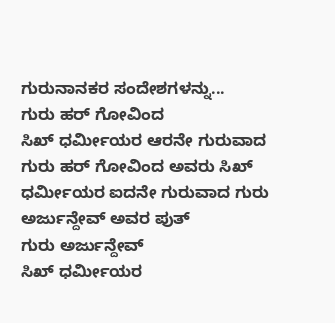ಗುರುನಾನಕರ ಸಂದೇಶಗಳನ್ನು...
ಗುರು ಹರ್ ಗೋವಿಂದ
ಸಿಖ್ ಧರ್ಮೀಯರ ಆರನೇ ಗುರುವಾದ ಗುರು ಹರ್ ಗೋವಿಂದ ಅವರು ಸಿಖ್ ಧರ್ಮೀಯರ ಐದನೇ ಗುರುವಾದ ಗುರು ಅರ್ಜುನ್ದೇವ್ ಅವರ ಪುತ್
ಗುರು ಅರ್ಜುನ್ದೇವ್
ಸಿಖ್ ಧರ್ಮೀಯರ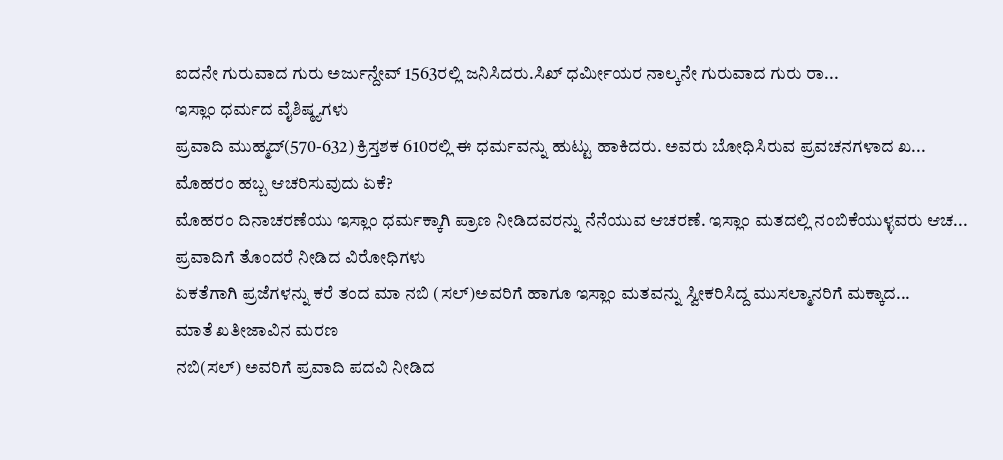ಐದನೇ ಗುರುವಾದ ಗುರು ಅರ್ಜುನ್ದೇವ್ 1563ರಲ್ಲಿ ಜನಿಸಿದರು.ಸಿಖ್ ಧರ್ಮೀಯರ ನಾಲ್ಕನೇ ಗುರುವಾದ ಗುರು ರಾ...
ಇಸ್ಲಾಂ ಧರ್ಮದ ವೈಶಿಷ್ಠ್ಯಗಳು
ಪ್ರವಾದಿ ಮುಹ್ಮದ್(570-632) ಕ್ರಿಸ್ತಶಕ 610ರಲ್ಲಿ ಈ ಧರ್ಮವನ್ನು ಹುಟ್ಟು ಹಾಕಿದರು. ಅವರು ಬೋಧಿಸಿರುವ ಪ್ರವಚನಗಳಾದ ಖ...
ಮೊಹರಂ ಹಬ್ಬ ಆಚರಿಸುವುದು ಏಕೆ?
ಮೊಹರಂ ದಿನಾಚರಣೆಯು ಇಸ್ಲಾಂ ಧರ್ಮಕ್ಕಾಗಿ ಪ್ರಾಣ ನೀಡಿದವರನ್ನು ನೆನೆಯುವ ಆಚರಣೆ. ಇಸ್ಲಾಂ ಮತದಲ್ಲಿ ನಂಬಿಕೆಯುಳ್ಳವರು ಆಚ...
ಪ್ರವಾದಿಗೆ ತೊಂದರೆ ನೀಡಿದ ವಿರೋಧಿಗಳು
ಏಕತೆಗಾಗಿ ಪ್ರಜೆಗಳನ್ನು ಕರೆ ತಂದ ಮಾ ನಬಿ (ಸಲ್)ಅವರಿಗೆ ಹಾಗೂ ಇಸ್ಲಾಂ ಮತವನ್ನು ಸ್ವೀಕರಿಸಿದ್ದ ಮುಸಲ್ಮಾನರಿಗೆ ಮಕ್ಕಾದ...
ಮಾತೆ ಖತೀಜಾವಿನ ಮರಣ
ನಬಿ(ಸಲ್) ಅವರಿಗೆ ಪ್ರವಾದಿ ಪದವಿ ನೀಡಿದ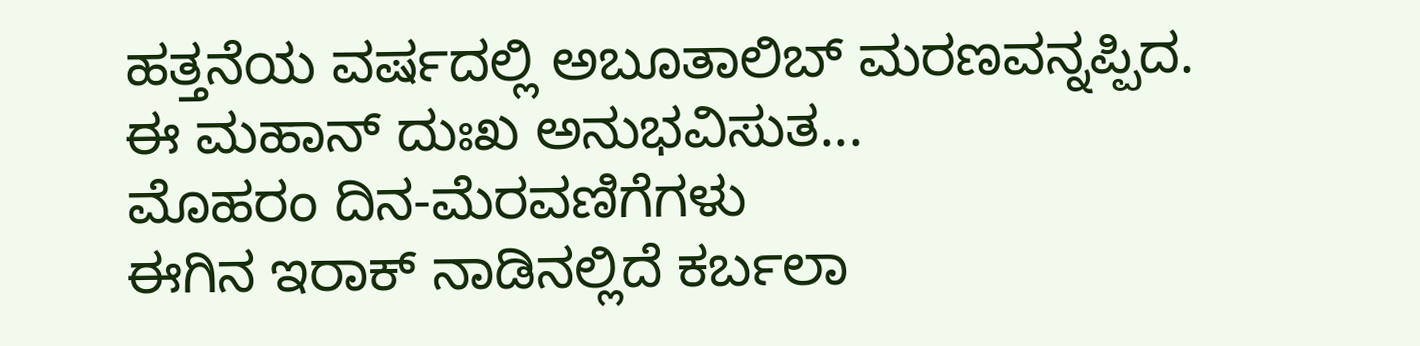ಹತ್ತನೆಯ ವರ್ಷದಲ್ಲಿ ಅಬೂತಾಲಿಬ್ ಮರಣವನ್ನಪ್ಪಿದ. ಈ ಮಹಾನ್ ದುಃಖ ಅನುಭವಿಸುತ...
ಮೊಹರಂ ದಿನ-ಮೆರವಣಿಗೆಗಳು
ಈಗಿನ ಇರಾಕ್ ನಾಡಿನಲ್ಲಿದೆ ಕರ್ಬಲಾ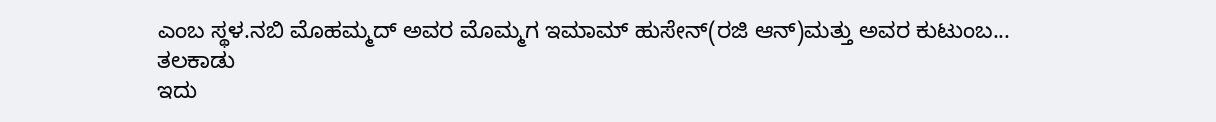ಎಂಬ ಸ್ಥಳ.ನಬಿ ಮೊಹಮ್ಮದ್ ಅವರ ಮೊಮ್ಮಗ ಇಮಾಮ್ ಹುಸೇನ್(ರಜಿ ಆನ್)ಮತ್ತು ಅವರ ಕುಟುಂಬ...
ತಲಕಾಡು
ಇದು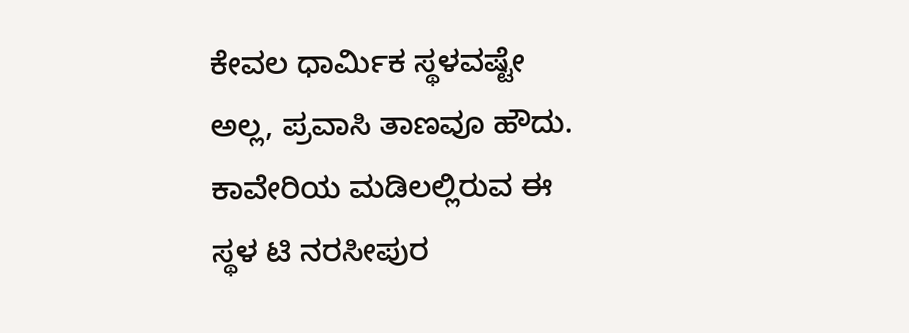ಕೇವಲ ಧಾರ್ಮಿಕ ಸ್ಥಳವಷ್ಟೇ ಅಲ್ಲ, ಪ್ರವಾಸಿ ತಾಣವೂ ಹೌದು. ಕಾವೇರಿಯ ಮಡಿಲಲ್ಲಿರುವ ಈ ಸ್ಥಳ ಟಿ ನರಸೀಪುರ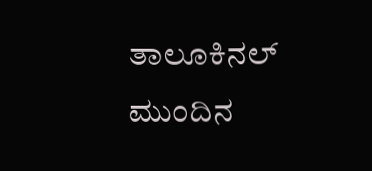ತಾಲೂಕಿನಲ್
ಮುಂದಿನ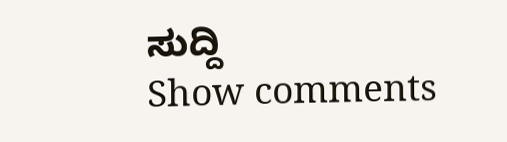ಸುದ್ದಿ
Show comments